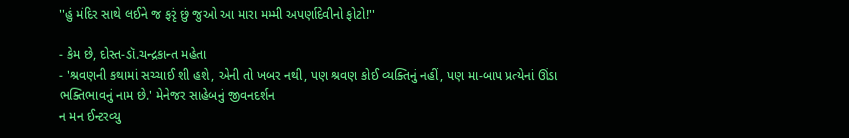''હું મંદિર સાથે લઈને જ ફરૃં છું જુઓ આ મારા મમ્મી અપર્ણાદેવીનો ફોટો!''

- કેમ છે, દોસ્ત-ડૉ.ચન્દ્રકાન્ત મહેતા
- 'શ્રવણની કથામાં સચ્ચાઈ શી હશે, એની તો ખબર નથી, પણ શ્રવણ કોઈ વ્યક્તિનું નહીં, પણ મા-બાપ પ્રત્યેનાં ઊંડા ભક્તિભાવનું નામ છે.' મેનેજર સાહેબનું જીવનદર્શન
ન મન ઈન્ટરવ્યુ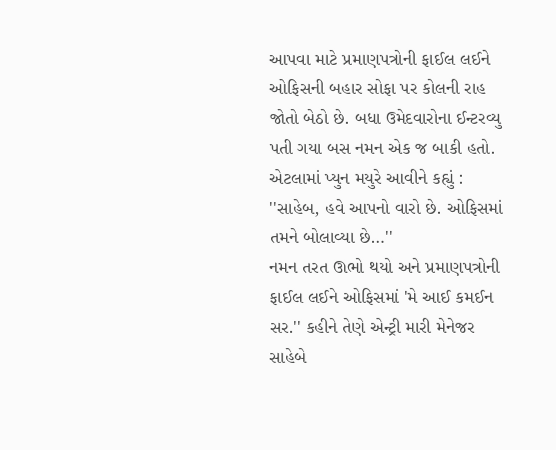આપવા માટે પ્રમાણપત્રોની ફાઈલ લઈને ઓફિસની બહાર સોફા પર કોલની રાહ જોતો બેઠો છે. બધા ઉમેદવારોના ઈન્ટરવ્યુ પતી ગયા બસ નમન એક જ બાકી હતો. એટલામાં પ્યુન મયુરે આવીને કહ્યું : ''સાહેબ, હવે આપનો વારો છે. ઓફિસમાં તમને બોલાવ્યા છે…''
નમન તરત ઊભો થયો અને પ્રમાણપત્રોની ફાઈલ લઈને ઓફિસમાં 'મે આઈ કમઈન સર.'' કહીને તેણે એન્ટ્રી મારી મેનેજર સાહેબે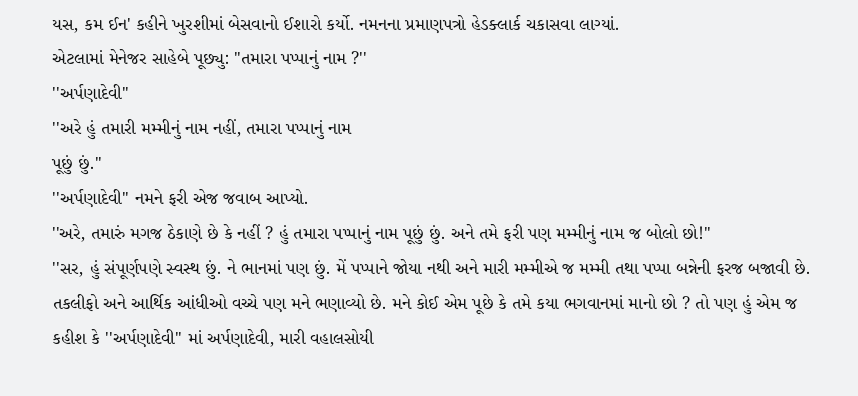યસ, કમ ઈન' કહીને ખુરશીમાં બેસવાનો ઈશારો કર્યો. નમનના પ્રમાણપત્રો હેડક્લાર્ક ચકાસવા લાગ્યાં.
એટલામાં મેનેજર સાહેબે પૂછ્યુ: ''તમારા પપ્પાનું નામ ?''
''અર્પણાદેવી''
''અરે હું તમારી મમ્મીનું નામ નહીં, તમારા પપ્પાનું નામ
પૂછું છું.''
''અર્પણાદેવી'' નમને ફરી એજ જવાબ આપ્યો.
''અરે, તમારું મગજ ઠેકાણે છે કે નહીં ? હું તમારા પપ્પાનું નામ પૂછું છું. અને તમે ફરી પણ મમ્મીનું નામ જ બોલો છો!''
''સર, હું સંપૂર્ણપણે સ્વસ્થ છું. ને ભાનમાં પણ છું. મેં પપ્પાને જોયા નથી અને મારી મમ્મીએ જ મમ્મી તથા પપ્પા બન્નેની ફરજ બજાવી છે. તકલીફો અને આર્થિક આંધીઓ વચ્ચે પણ મને ભણાવ્યો છે. મને કોઈ એમ પૂછે કે તમે કયા ભગવાનમાં માનો છો ? તો પણ હું એમ જ કહીશ કે ''અર્પણાદેવી'' માં અર્પણાદેવી, મારી વહાલસોયી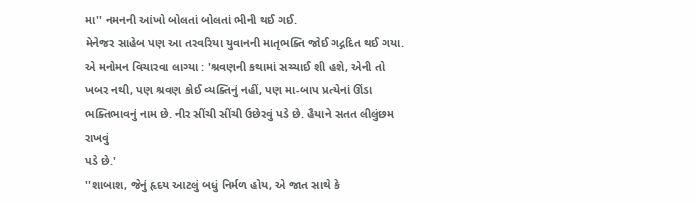મા'' નમનની આંખો બોલતાં બોલતાં ભીની થઈ ગઈ.
મેનેજર સાહેબ પણ આ તરવરિયા યુવાનની માતૃભક્તિ જોઈ ગદ્ગદિત થઈ ગયા. એ મનોમન વિચારવા લાગ્યા : 'શ્રવણની કથામાં સચ્ચાઈ શી હશે, એની તો ખબર નથી, પણ શ્રવણ કોઈ વ્યક્તિનું નહીં, પણ મા-બાપ પ્રત્યેનાં ઊંડા ભક્તિભાવનું નામ છે. નીર સીંચી સીંચી ઉછેરવું પડે છે. હૈયાને સતત લીલુંછમ રાખવું
પડે છે.'
''શાબાશ, જેનું હૃદય આટલું બધું નિર્મળ હોય, એ જાત સાથે કે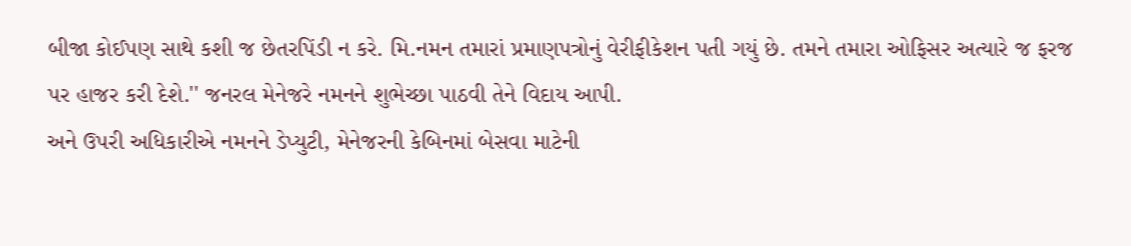બીજા કોઈપણ સાથે કશી જ છેતરપિંડી ન કરે. મિ.નમન તમારાં પ્રમાણપત્રોનું વેરીફીકેશન પતી ગયું છે. તમને તમારા ઓફિસર અત્યારે જ ફરજ પર હાજર કરી દેશે.'' જનરલ મેનેજરે નમનને શુભેચ્છા પાઠવી તેને વિદાય આપી.
અને ઉપરી અધિકારીએ નમનને ડેપ્યુટી, મેનેજરની કેબિનમાં બેસવા માટેની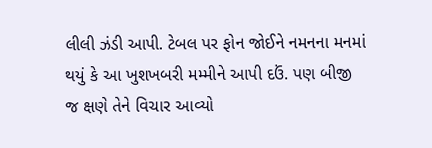લીલી ઝંડી આપી. ટેબલ પર ફોન જોઈને નમનના મનમાં થયું કે આ ખુશખબરી મમ્મીને આપી દઉં. પણ બીજી જ ક્ષણે તેને વિચાર આવ્યો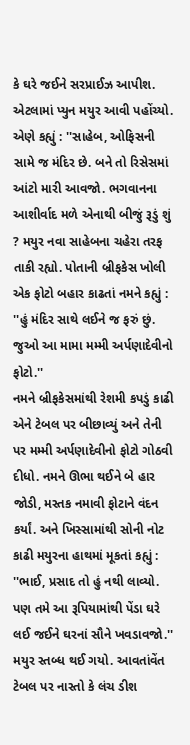કે ઘરે જઈને સરપ્રાઈઝ આપીશ.
એટલામાં પ્યુન મયુર આવી પહોંચ્યો. એણે કહ્યું : ''સાહેબ, ઓફિસની સામે જ મંદિર છે. બને તો રિસેસમાં આંટો મારી આવજો. ભગવાનના આશીર્વાદ મળે એનાથી બીજું રૂડું શું ? મયુર નવા સાહેબના ચહેરા તરફ તાકી રહ્યો. પોતાની બ્રીફકેસ ખોલી એક ફોટો બહાર કાઢતાં નમને કહ્યું : ''હું મંદિર સાથે લઈને જ ફરું છું. જુઓ આ મામા મમ્મી અર્પણાદેવીનો ફોટો.''
નમને બ્રીફકેસમાંથી રેશમી કપડું કાઢી એને ટેબલ પર બીછાવ્યું અને તેની પર મમ્મી અર્પણાદેવીનો ફોટો ગોઠવી દીધો. નમને ઊભા થઈને બે હાર જોડી, મસ્તક નમાવી ફોટાને વંદન કર્યાં. અને ખિસ્સામાંથી સોની નોટ કાઢી મયુરના હાથમાં મૂકતાં કહ્યું : ''ભાઈ, પ્રસાદ તો હું નથી લાવ્યો. પણ તમે આ રૂપિયામાંથી પેંડા ઘરે લઈ જઈને ઘરનાં સૌને ખવડાવજો.''
મયુર સ્તબ્ધ થઈ ગયો. આવતાંવેંત ટેબલ પર નાસ્તો કે લંચ ડીશ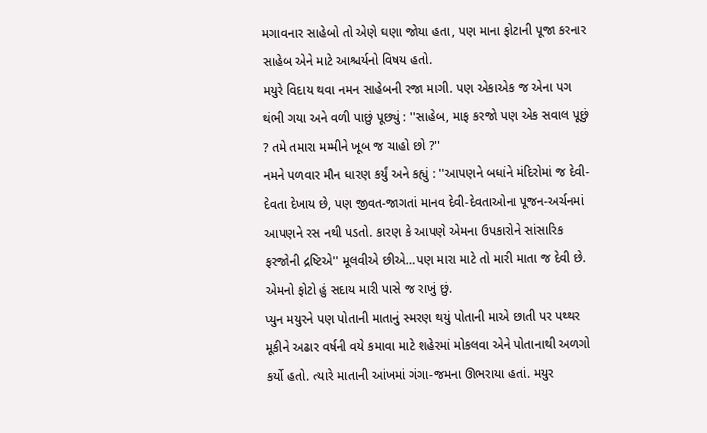મગાવનાર સાહેબો તો એણે ઘણા જોયા હતા, પણ માના ફોટાની પૂજા કરનાર સાહેબ એને માટે આશ્ચર્યનો વિષય હતો.
મયુરે વિદાય થવા નમન સાહેબની રજા માગી. પણ એકાએક જ એના પગ થંભી ગયા અને વળી પાછું પૂછ્યું : ''સાહેબ, માફ કરજો પણ એક સવાલ પૂછું ? તમે તમારા મમ્મીને ખૂબ જ ચાહો છો ?''
નમને પળવાર મૌન ધારણ કર્યું અને કહ્યું : ''આપણને બધાંને મંદિરોમાં જ દેવી-દેવતા દેખાય છે, પણ જીવત-જાગતાં માનવ દેવી-દેવતાઓના પૂજન-અર્ચનમાં આપણને રસ નથી પડતો. કારણ કે આપણે એમના ઉપકારોને સાંસારિક ફરજોની દ્રષ્ટિએ'' મૂલવીએ છીએ…પણ મારા માટે તો મારી માતા જ દેવી છે. એમનો ફોટો હું સદાય મારી પાસે જ રાખું છું.
પ્યુન મયુરને પણ પોતાની માતાનું સ્મરણ થયું પોતાની માએ છાતી પર પથ્થર મૂકીને અઢાર વર્ષની વયે કમાવા માટે શહેરમાં મોકલવા એને પોતાનાથી અળગો કર્યો હતો. ત્યારે માતાની આંખમાં ગંગા-જમના ઊભરાયા હતાં. મયુર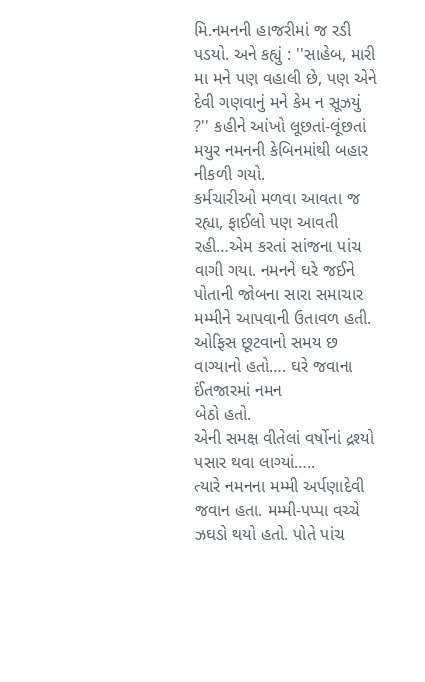મિ.નમનની હાજરીમાં જ રડી પડયો. અને કહ્યું : ''સાહેબ, મારી મા મને પણ વહાલી છે, પણ એને દેવી ગણવાનું મને કેમ ન સૂઝયું ?'' કહીને આંખો લૂછતાં-લૂંછતાં મયુર નમનની કેબિનમાંથી બહાર
નીકળી ગયો.
કર્મચારીઓ મળવા આવતા જ રહ્યા, ફાઈલો પણ આવતી રહી…એમ કરતાં સાંજના પાંચ વાગી ગયા. નમનને ઘરે જઈને પોતાની જોબના સારા સમાચાર મમ્મીને આપવાની ઉતાવળ હતી. ઓફિસ છૂટવાનો સમય છ વાગ્યાનો હતો…. ઘરે જવાના ઈંતજારમાં નમન
બેઠો હતો.
એની સમક્ષ વીતેલાં વર્ષોનાં દ્રશ્યો પસાર થવા લાગ્યાં…..
ત્યારે નમનના મમ્મી અર્પણાદેવી જવાન હતા. મમ્મી-પપ્પા વચ્ચે ઝઘડો થયો હતો. પોતે પાંચ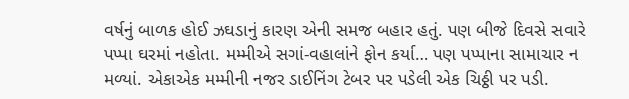વર્ષનું બાળક હોઈ ઝઘડાનું કારણ એની સમજ બહાર હતું. પણ બીજે દિવસે સવારે પપ્પા ઘરમાં નહોતા. મમ્મીએ સગાં-વહાલાંને ફોન કર્યા… પણ પપ્પાના સામાચાર ન મળ્યાં. એકાએક મમ્મીની નજર ડાઈનિંગ ટેબર પર પડેલી એક ચિઠ્ઠી પર પડી.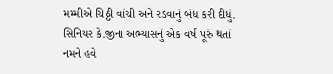મમ્મીએ ચિઠ્ઠી વાંચી અને રડવાનું બંધ કરી દીધું. સિનિયર કે.જીના અભ્યાસનું એક વર્ષ પૂરું થતાં નમને હવે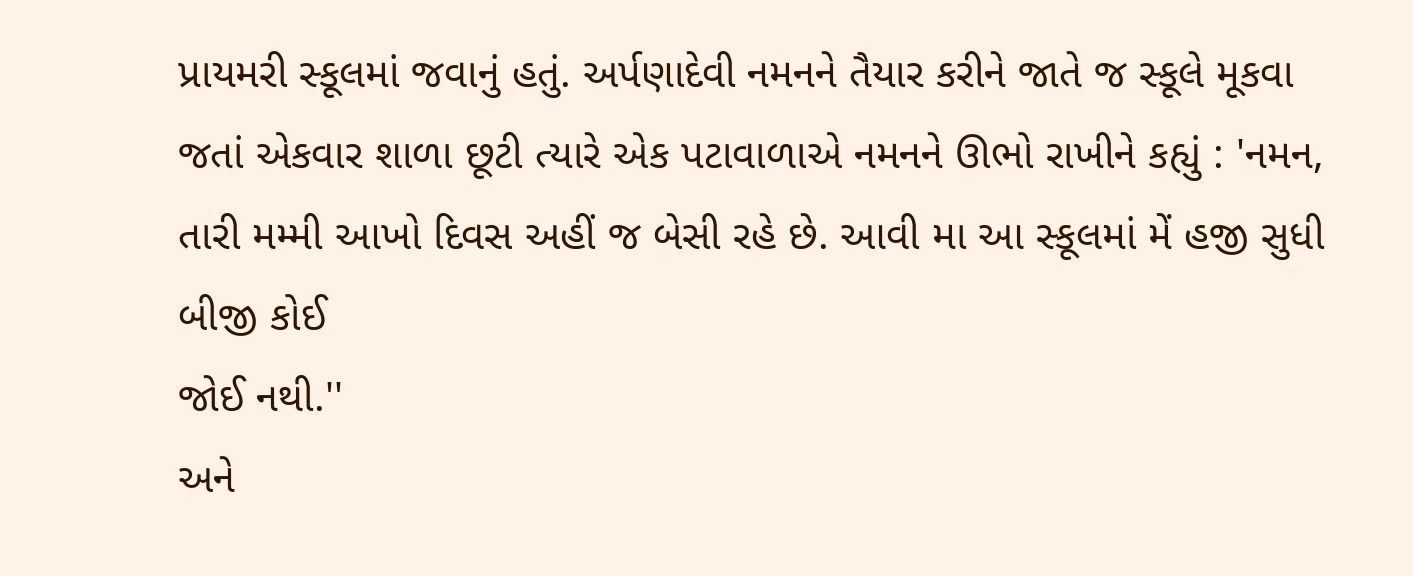પ્રાયમરી સ્કૂલમાં જવાનું હતું. અર્પણાદેવી નમનને તૈયાર કરીને જાતે જ સ્કૂલે મૂકવા જતાં એકવાર શાળા છૂટી ત્યારે એક પટાવાળાએ નમનને ઊભો રાખીને કહ્યું : 'નમન, તારી મમ્મી આખો દિવસ અહીં જ બેસી રહે છે. આવી મા આ સ્કૂલમાં મેં હજી સુધી બીજી કોઈ
જોઈ નથી.''
અને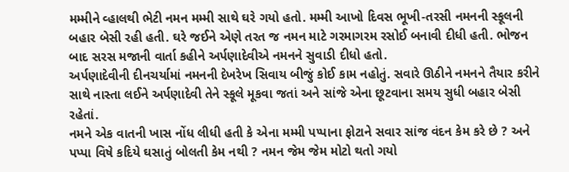મમ્મીને વ્હાલથી ભેટી નમન મમ્મી સાથે ઘરે ગયો હતો. મમ્મી આખો દિવસ ભૂખી-તરસી નમનની સ્કૂલની બહાર બેસી રહી હતી. ઘરે જઈને એણે તરત જ નમન માટે ગરમાગરમ રસોઈ બનાવી દીધી હતી. ભોજન બાદ સરસ મજાની વાર્તા કહીને અર્પણાદેવીએ નમનને સુવાડી દીધો હતો.
અર્પણાદેવીની દીનચર્યામાં નમનની દેખરેખ સિવાય બીજું કોઈ કામ નહોતું. સવારે ઊઠીને નમનને તૈયાર કરીને સાથે નાસ્તા લઈને અર્પણાદેવી તેને સ્કૂલે મૂકવા જતાં અને સાંજે એના છૂટવાના સમય સુધી બહાર બેસી રહેતાં.
નમને એક વાતની ખાસ નોંધ લીધી હતી કે એના મમ્મી પપ્પાના ફોટાને સવાર સાંજ વંદન કેમ કરે છે ? અને પપ્પા વિષે કદિયે ઘસાતું બોલતી કેમ નથી ? નમન જેમ જેમ મોટો થતો ગયો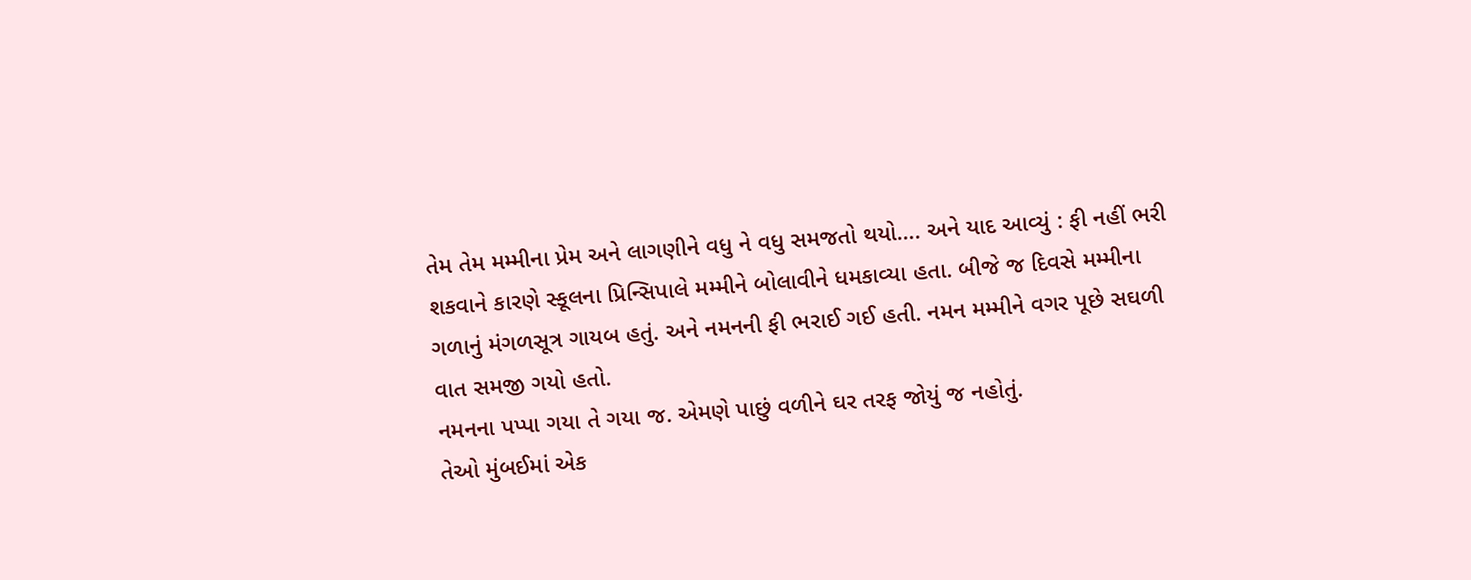તેમ તેમ મમ્મીના પ્રેમ અને લાગણીને વધુ ને વધુ સમજતો થયો…. અને યાદ આવ્યું : ફી નહીં ભરી શકવાને કારણે સ્કૂલના પ્રિન્સિપાલે મમ્મીને બોલાવીને ધમકાવ્યા હતા. બીજે જ દિવસે મમ્મીના ગળાનું મંગળસૂત્ર ગાયબ હતું. અને નમનની ફી ભરાઈ ગઈ હતી. નમન મમ્મીને વગર પૂછે સઘળી વાત સમજી ગયો હતો.
નમનના પપ્પા ગયા તે ગયા જ. એમણે પાછું વળીને ઘર તરફ જોયું જ નહોતું.
તેઓ મુંબઈમાં એક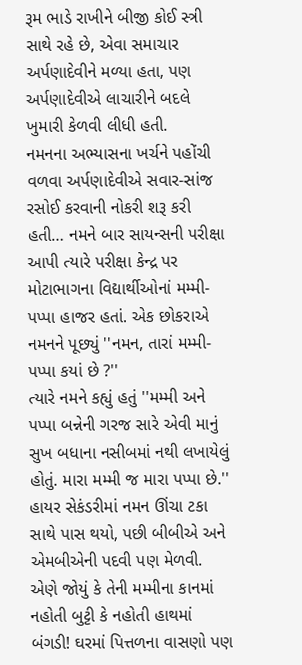રૂમ ભાડે રાખીને બીજી કોઈ સ્ત્રી સાથે રહે છે, એવા સમાચાર અર્પણાદેવીને મળ્યા હતા, પણ અર્પણાદેવીએ લાચારીને બદલે ખુમારી કેળવી લીધી હતી.
નમનના અભ્યાસના ખર્ચને પહોંચી વળવા અર્પણાદેવીએ સવાર-સાંજ રસોઈ કરવાની નોકરી શરૂ કરી હતી… નમને બાર સાયન્સની પરીક્ષા આપી ત્યારે પરીક્ષા કેન્દ્ર પર મોટાભાગના વિદ્યાર્થીઓનાં મમ્મી-પપ્પા હાજર હતાં. એક છોકરાએ નમનને પૂછ્યું ''નમન, તારાં મમ્મી-પપ્પા કયાં છે ?''
ત્યારે નમને કહ્યું હતું ''મમ્મી અને પપ્પા બન્નેની ગરજ સારે એવી માનું સુખ બધાના નસીબમાં નથી લખાયેલું હોતું. મારા મમ્મી જ મારા પપ્પા છે.''
હાયર સેકંડરીમાં નમન ઊંચા ટકા સાથે પાસ થયો, પછી બીબીએ અને એમબીએની પદવી પણ મેળવી. એણે જોયું કે તેની મમ્મીના કાનમાં નહોતી બુટ્ટી કે નહોતી હાથમાં બંગડી! ઘરમાં પિત્તળના વાસણો પણ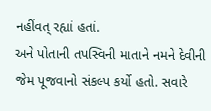નહીંવત્ રહ્યાં હતાં.
અને પોતાની તપસ્વિની માતાને નમને દેવીની જેમ પૂજવાનો સંકલ્પ કર્યો હતો. સવારે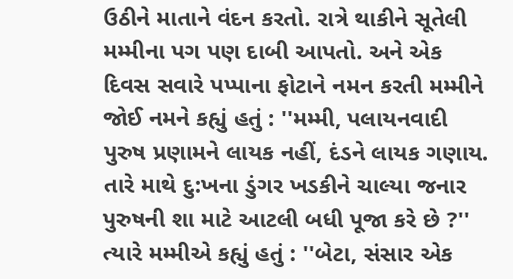ઉઠીને માતાને વંદન કરતો. રાત્રે થાકીને સૂતેલી મમ્મીના પગ પણ દાબી આપતો. અને એક દિવસ સવારે પપ્પાના ફોટાને નમન કરતી મમ્મીને જોઈ નમને કહ્યું હતું : ''મમ્મી, પલાયનવાદી પુરુષ પ્રણામને લાયક નહીં, દંડને લાયક ગણાય. તારે માથે દુ:ખના ડુંગર ખડકીને ચાલ્યા જનાર પુરુષની શા માટે આટલી બધી પૂજા કરે છે ?''
ત્યારે મમ્મીએ કહ્યું હતું : ''બેટા, સંસાર એક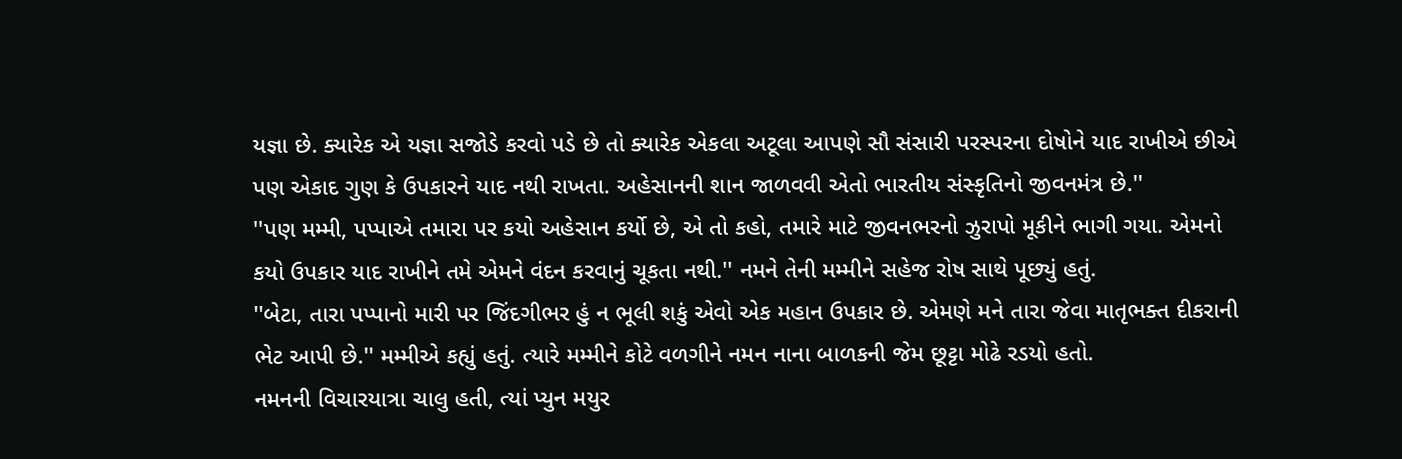યજ્ઞા છે. ક્યારેક એ યજ્ઞા સજોડે કરવો પડે છે તો ક્યારેક એકલા અટૂલા આપણે સૌ સંસારી પરસ્પરના દોષોને યાદ રાખીએ છીએ પણ એકાદ ગુણ કે ઉપકારને યાદ નથી રાખતા. અહેસાનની શાન જાળવવી એતો ભારતીય સંસ્કૃતિનો જીવનમંત્ર છે.''
''પણ મમ્મી, પપ્પાએ તમારા પર કયો અહેસાન કર્યો છે, એ તો કહો, તમારે માટે જીવનભરનો ઝુરાપો મૂકીને ભાગી ગયા. એમનો કયો ઉપકાર યાદ રાખીને તમે એમને વંદન કરવાનું ચૂકતા નથી.'' નમને તેની મમ્મીને સહેજ રોષ સાથે પૂછ્યું હતું.
''બેટા, તારા પપ્પાનો મારી પર જિંદગીભર હું ન ભૂલી શકું એવો એક મહાન ઉપકાર છે. એમણે મને તારા જેવા માતૃભક્ત દીકરાની ભેટ આપી છે.'' મમ્મીએ કહ્યું હતું. ત્યારે મમ્મીને કોટે વળગીને નમન નાના બાળકની જેમ છૂટ્ટા મોઢે રડયો હતો.
નમનની વિચારયાત્રા ચાલુ હતી, ત્યાં પ્યુન મયુર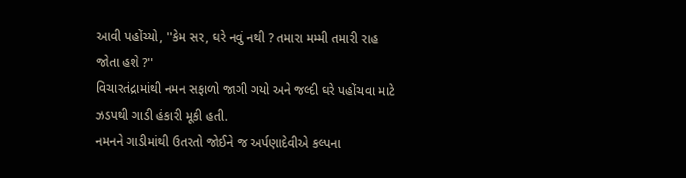આવી પહોંચ્યો, ''કેમ સર, ઘરે નવું નથી ? તમારા મમ્મી તમારી રાહ જોતા હશે ?''
વિચારતંદ્રામાંથી નમન સફાળો જાગી ગયો અને જલ્દી ઘરે પહોંચવા માટે ઝડપથી ગાડી હંકારી મૂકી હતી.
નમનને ગાડીમાંથી ઉતરતો જોઈને જ અર્પણાદેવીએ કલ્પના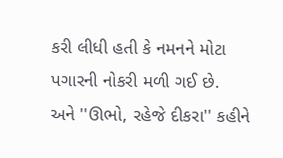કરી લીધી હતી કે નમનને મોટા પગારની નોકરી મળી ગઈ છે.
અને ''ઊભો, રહેજે દીકરા'' કહીને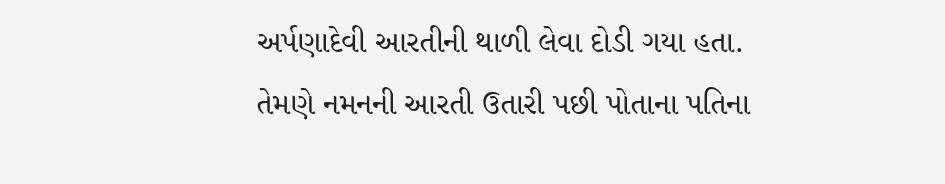અર્પણાદેવી આરતીની થાળી લેવા દોડી ગયા હતા.
તેમણે નમનની આરતી ઉતારી પછી પોતાના પતિના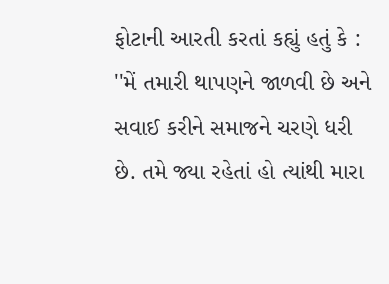ફોટાની આરતી કરતાં કહ્યું હતું કે : ''મેં તમારી થાપણને જાળવી છે અને સવાઈ કરીને સમાજને ચરણે ધરી છે. તમે જ્યા રહેતાં હો ત્યાંથી મારા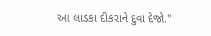આ લાડકા દીકરાને દુવા દેજો.''